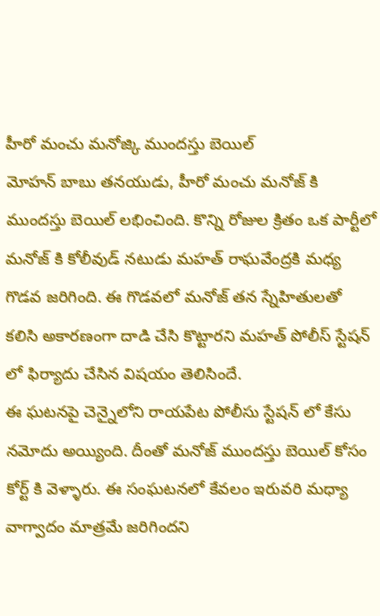హీరో మంచు మనోజ్కి ముందస్తు బెయిల్
మోహన్ బాబు తనయుడు, హీరో మంచు మనోజ్ కి ముందస్తు బెయిల్ లభించింది. కొన్ని రోజుల క్రితం ఒక పార్టీలో మనోజ్ కి కోలీవుడ్ నటుడు మహత్ రాఘవేంద్రకి మధ్య గొడవ జరిగింది. ఈ గొడవలో మనోజ్ తన స్నేహితులతో కలిసి అకారణంగా దాడి చేసి కొట్టారని మహత్ పోలీస్ స్టేషన్ లో ఫిర్యాదు చేసిన విషయం తెలిసిందే.
ఈ ఘటనపై చెన్నైలోని రాయపేట పోలీసు స్టేషన్ లో కేసు నమోదు అయ్యింది. దీంతో మనోజ్ ముందస్తు బెయిల్ కోసం కోర్ట్ కి వెళ్ళారు. ఈ సంఘటనలో కేవలం ఇరువరి మధ్యా వాగ్వాదం మాత్రమే జరిగిందని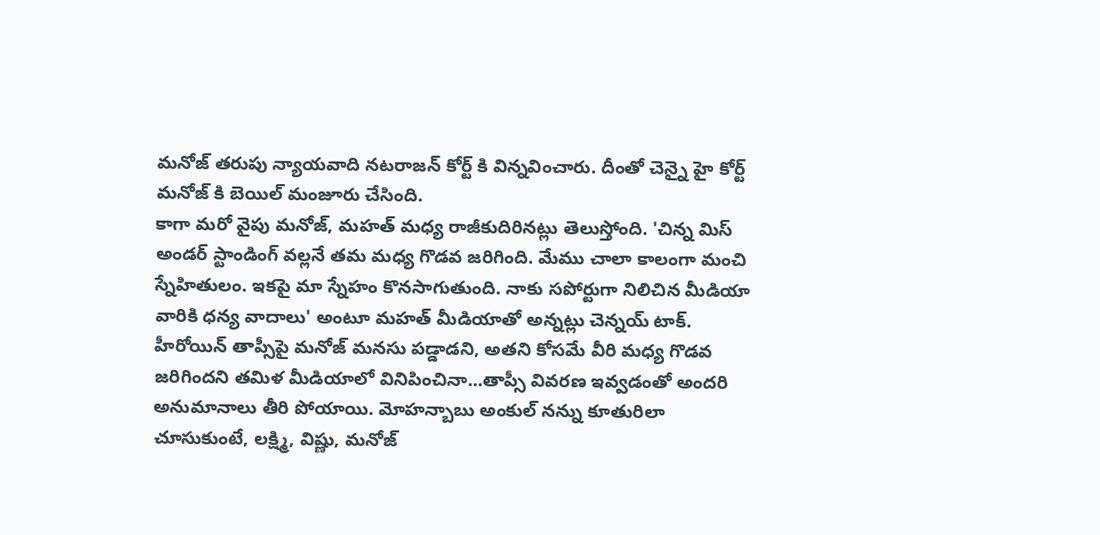మనోజ్ తరుపు న్యాయవాది నటరాజన్ కోర్ట్ కి విన్నవించారు. దీంతో చెన్నై హై కోర్ట్ మనోజ్ కి బెయిల్ మంజూరు చేసింది.
కాగా మరో వైపు మనోజ్, మహత్ మధ్య రాజీకుదిరినట్లు తెలుస్తోంది. 'చిన్న మిస్ అండర్ స్టాండింగ్ వల్లనే తమ మధ్య గొడవ జరిగింది. మేము చాలా కాలంగా మంచి స్నేహితులం. ఇకపై మా స్నేహం కొనసాగుతుంది. నాకు సపోర్టుగా నిలిచిన మీడియా వారికి ధన్య వాదాలు' అంటూ మహత్ మీడియాతో అన్నట్లు చెన్నయ్ టాక్.
హీరోయిన్ తాప్సీపై మనోజ్ మనసు పడ్డాడని, అతని కోసమే వీరి మధ్య గొడవ జరిగిందని తమిళ మీడియాలో వినిపించినా...తాప్సీ వివరణ ఇవ్వడంతో అందరి అనుమానాలు తీరి పోయాయి. మోహన్బాబు అంకుల్ నన్ను కూతురిలా చూసుకుంటే, లక్ష్మి, విష్ణు, మనోజ్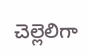చెల్లెలిగా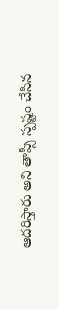ఆదరిస్తారు అని తాప్సీ స్పష్టం చేసిన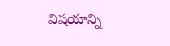విషయాన్ని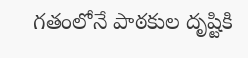గతంలోనే పాఠకుల దృష్టికి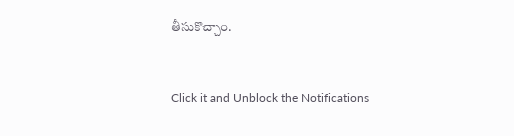తీసుకొచ్చాం.


Click it and Unblock the Notifications